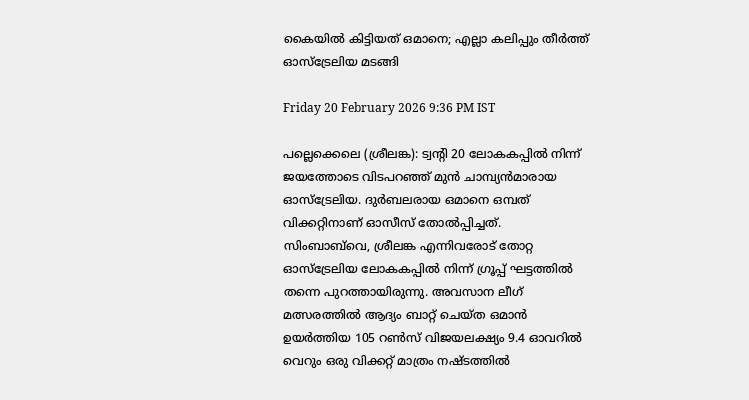കൈയില്‍ കിട്ടിയത് ഒമാനെ; എല്ലാ കലിപ്പും തീര്‍ത്ത് ഓസ്‌ട്രേലിയ മടങ്ങി

Friday 20 February 2026 9:36 PM IST

പല്ലെക്കെലെ (ശ്രീലങ്ക): ട്വന്റി 20 ലോകകപ്പില്‍ നിന്ന് ജയത്തോടെ വിടപറഞ്ഞ് മുന്‍ ചാമ്പ്യന്‍മാരായ ഓസ്‌ട്രേലിയ. ദുര്‍ബലരായ ഒമാനെ ഒമ്പത് വിക്കറ്റിനാണ് ഓസീസ് തോല്‍പ്പിച്ചത്. സിംബാബ്‌വെ, ശ്രീലങ്ക എന്നിവരോട് തോറ്റ ഓസ്‌ട്രേലിയ ലോകകപ്പില്‍ നിന്ന് ഗ്രൂപ്പ് ഘട്ടത്തില്‍ തന്നെ പുറത്തായിരുന്നു. അവസാന ലീഗ് മത്സരത്തില്‍ ആദ്യം ബാറ്റ് ചെയ്ത ഒമാന്‍ ഉയര്‍ത്തിയ 105 റണ്‍സ് വിജയലക്ഷ്യം 9.4 ഓവറില്‍ വെറും ഒരു വിക്കറ്റ് മാത്രം നഷ്ടത്തില്‍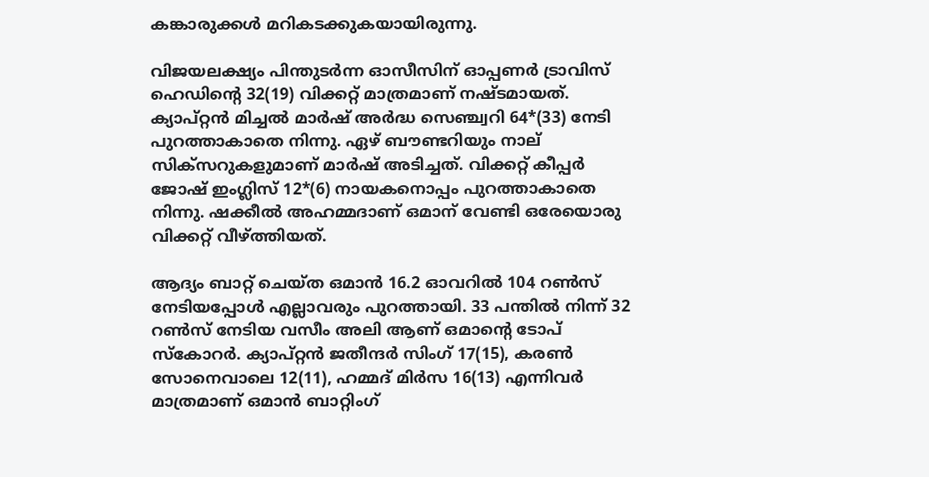കങ്കാരുക്കള്‍ മറികടക്കുകയായിരുന്നു.

വിജയലക്ഷ്യം പിന്തുടര്‍ന്ന ഓസീസിന് ഓപ്പണര്‍ ട്രാവിസ് ഹെഡിന്റെ 32(19) വിക്കറ്റ് മാത്രമാണ് നഷ്ടമായത്. ക്യാപ്റ്റന്‍ മിച്ചല്‍ മാര്‍ഷ് അര്‍ദ്ധ സെഞ്ച്വറി 64*(33) നേടി പുറത്താകാതെ നിന്നു. ഏഴ് ബൗണ്ടറിയും നാല് സിക്‌സറുകളുമാണ് മാര്‍ഷ് അടിച്ചത്. വിക്കറ്റ് കീപ്പര്‍ ജോഷ് ഇംഗ്ലിസ് 12*(6) നായകനൊപ്പം പുറത്താകാതെ നിന്നു. ഷക്കീല്‍ അഹമ്മദാണ് ഒമാന് വേണ്ടി ഒരേയൊരു വിക്കറ്റ് വീഴ്ത്തിയത്.

ആദ്യം ബാറ്റ് ചെയ്ത ഒമാന്‍ 16.2 ഓവറില്‍ 104 റണ്‍സ് നേടിയപ്പോള്‍ എല്ലാവരും പുറത്തായി. 33 പന്തില്‍ നിന്ന് 32 റണ്‍സ് നേടിയ വസീം അലി ആണ് ഒമാന്റെ ടോപ് സ്‌കോറര്‍. ക്യാപ്റ്റന്‍ ജതീന്ദര്‍ സിംഗ് 17(15), കരണ്‍ സോനെവാലെ 12(11), ഹമ്മദ് മിര്‍സ 16(13) എന്നിവര്‍ മാത്രമാണ് ഒമാന്‍ ബാറ്റിംഗ്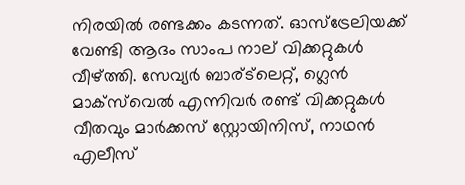നിരയില്‍ രണ്ടക്കം കടന്നത്. ഓസ്‌ട്രേലിയക്ക് വേണ്ടി ആദം സാംപ നാല് വിക്കറ്റുകള്‍ വീഴ്ത്തി. സേവ്യര്‍ ബാര്ട്‌ലെറ്റ്, ഗ്ലെന്‍ മാക്‌സ്‌വെല്‍ എന്നിവര്‍ രണ്ട് വിക്കറ്റുകള്‍ വീതവും മാര്‍ക്കസ് സ്റ്റോയിനിസ്, നാഥന്‍ എലീസ്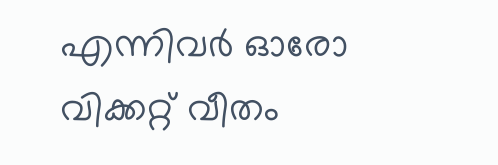എന്നിവര്‍ ഓരോ വിക്കറ്റ് വീതം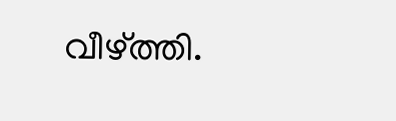വീഴ്ത്തി.